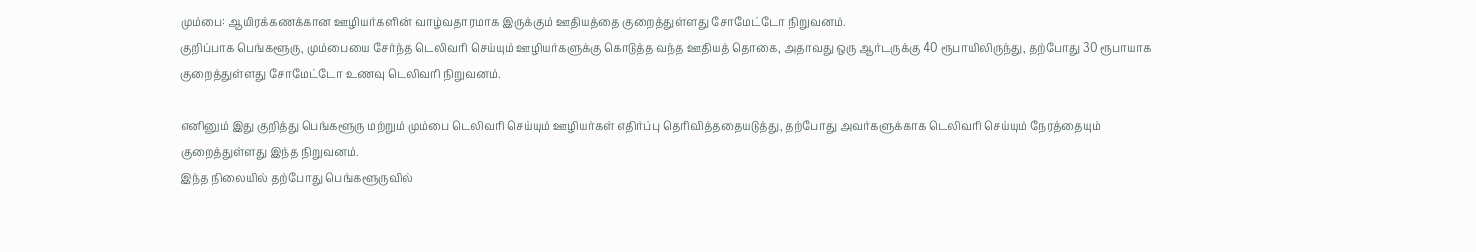மும்பை: ஆயிரக்கணக்கான ஊழியர்களின் வாழ்வதாரமாக இருக்கும் ஊதியத்தை குறைத்துள்ளது சோமேட்டோ நிறுவனம்.
குறிப்பாக பெங்களூரு, மும்பையை சேர்ந்த டெலிவரி செய்யும் ஊழியர்களுக்கு கொடுத்த வந்த ஊதியத் தொகை, அதாவது ஒரு ஆர்டருக்கு 40 ரூபாயிலிருந்து, தற்போது 30 ரூபாயாக குறைத்துள்ளது சோமேட்டோ உணவு டெலிவரி நிறுவனம்.

எனினும் இது குறித்து பெங்களூரு மற்றும் மும்பை டெலிவரி செய்யும் ஊழியர்கள் எதிர்ப்பு தெரிவித்ததையடுத்து, தற்போது அவர்களுக்காக டெலிவரி செய்யும் நேரத்தையும் குறைத்துள்ளது இந்த நிறுவனம்.
இந்த நிலையில் தற்போது பெங்களூருவில்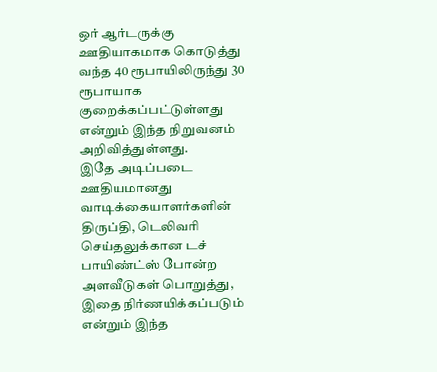ஒர் ஆர்டருக்கு ஊதியாகமாக கொடுத்து வந்த 40 ரூபாயிலிருந்து 30 ரூபாயாக குறைக்கப்பட்டுள்ளது என்றும் இந்த நிறுவனம் அறிவித்துள்ளது.
இதே அடிப்படை ஊதியமானது வாடிக்கையாளர்களின் திருப்தி, டெலிவரி செய்தலுக்கான டச் பாயிண்ட்ஸ் போன்ற அளவீடுகள் பொறுத்து, இதை நிர்ணயிக்கப்படும் என்றும் இந்த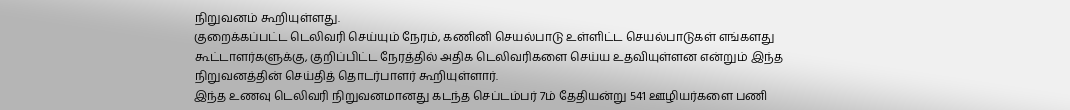நிறுவனம் கூறியுள்ளது.
குறைக்கப்பட்ட டெலிவரி செய்யும் நேரம், கணினி செயல்பாடு உள்ளிட்ட செயல்பாடுகள் எங்களது கூட்டாளர்களுக்கு, குறிப்பிட்ட நேரத்தில் அதிக டெலிவரிகளை செய்ய உதவியுள்ளன என்றும் இந்த நிறுவனத்தின் செய்தித் தொடர்பாளர் கூறியுள்ளார்.
இந்த உணவு டெலிவரி நிறுவனமானது கடந்த செப்டம்பர் 7ம் தேதியன்று 541 ஊழியர்களை பணி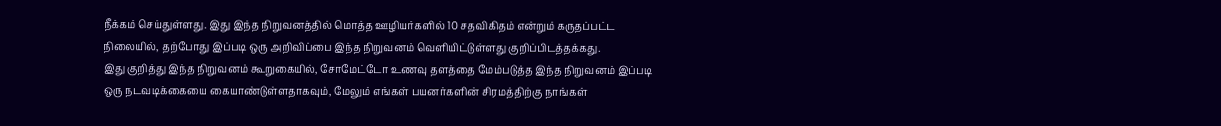நீக்கம் செய்துள்ளது. இது இந்த நிறுவனத்தில் மொத்த ஊழியர்களில் 10 சதவிகிதம் என்றும் கருதப்பட்ட நிலையில், தற்போது இப்படி ஒரு அறிவிப்பை இந்த நிறுவனம் வெளியிட்டுள்ளது குறிப்பிடத்தக்கது.
இது குறித்து இந்த நிறுவனம் கூறுகையில், சோமேட்டோ உணவு தளத்தை மேம்படுத்த இந்த நிறுவனம் இப்படி ஒரு நடவடிக்கையை கையாண்டுள்ளதாகவும், மேலும் எங்கள் பயனர்களின் சிரமத்திற்கு நாங்கள்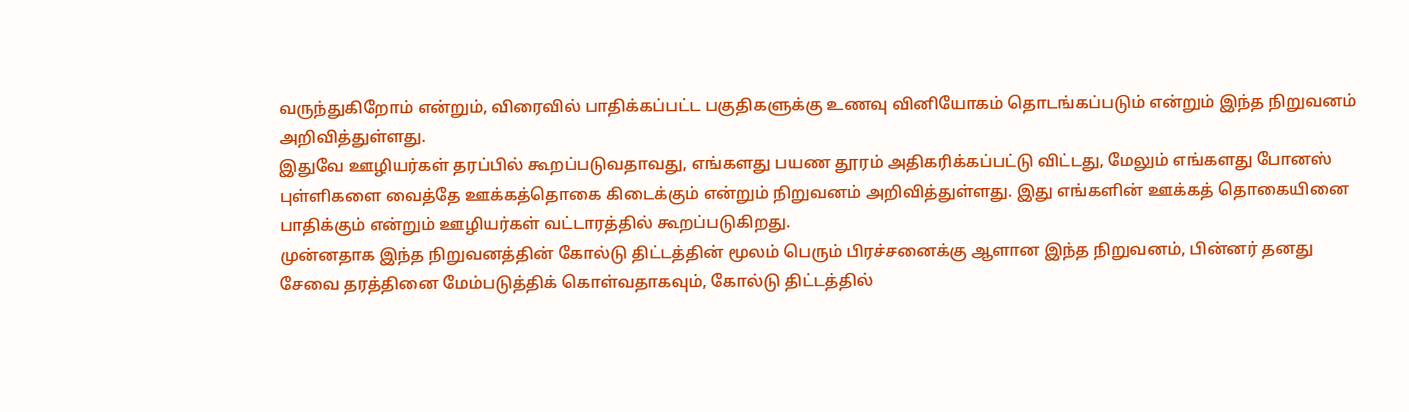வருந்துகிறோம் என்றும், விரைவில் பாதிக்கப்பட்ட பகுதிகளுக்கு உணவு வினியோகம் தொடங்கப்படும் என்றும் இந்த நிறுவனம் அறிவித்துள்ளது.
இதுவே ஊழியர்கள் தரப்பில் கூறப்படுவதாவது, எங்களது பயண தூரம் அதிகரிக்கப்பட்டு விட்டது, மேலும் எங்களது போனஸ் புள்ளிகளை வைத்தே ஊக்கத்தொகை கிடைக்கும் என்றும் நிறுவனம் அறிவித்துள்ளது. இது எங்களின் ஊக்கத் தொகையினை பாதிக்கும் என்றும் ஊழியர்கள் வட்டாரத்தில் கூறப்படுகிறது.
முன்னதாக இந்த நிறுவனத்தின் கோல்டு திட்டத்தின் மூலம் பெரும் பிரச்சனைக்கு ஆளான இந்த நிறுவனம், பின்னர் தனது சேவை தரத்தினை மேம்படுத்திக் கொள்வதாகவும், கோல்டு திட்டத்தில்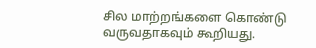சில மாற்றங்களை கொண்டு வருவதாகவும் கூறியது.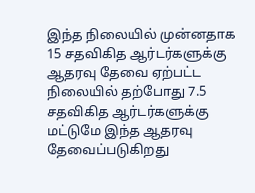இந்த நிலையில் முன்னதாக 15 சதவிகித ஆர்டர்களுக்கு ஆதரவு தேவை ஏற்பட்ட நிலையில் தற்போது 7.5 சதவிகித ஆர்டர்களுக்கு மட்டுமே இந்த ஆதரவு தேவைப்படுகிறது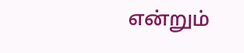என்றும்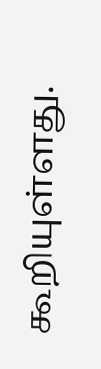கூறியுள்ளது.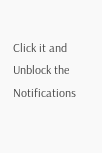Click it and Unblock the Notifications